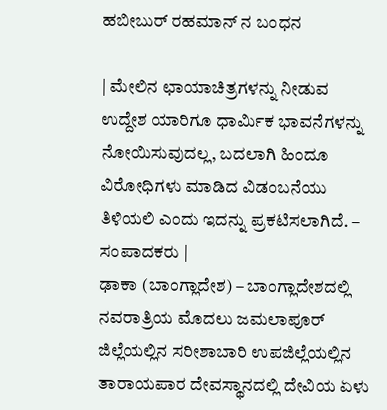ಹಬೀಬುರ್ ರಹಮಾನ್ ನ ಬಂಧನ

| ಮೇಲಿನ ಛಾಯಾಚಿತ್ರಗಳನ್ನು ನೀಡುವ ಉದ್ದೇಶ ಯಾರಿಗೂ ಧಾರ್ಮಿಕ ಭಾವನೆಗಳನ್ನು ನೋಯಿಸುವುದಲ್ಲ, ಬದಲಾಗಿ ಹಿಂದೂ ವಿರೋಧಿಗಳು ಮಾಡಿದ ವಿಡಂಬನೆಯು ತಿಳಿಯಲಿ ಎಂದು ಇದನ್ನು ಪ್ರಕಟಿಸಲಾಗಿದೆ. – ಸಂಪಾದಕರು |
ಢಾಕಾ (ಬಾಂಗ್ಲಾದೇಶ) – ಬಾಂಗ್ಲಾದೇಶದಲ್ಲಿ ನವರಾತ್ರಿಯ ಮೊದಲು ಜಮಲಾಪೂರ್ ಜಿಲ್ಲೆಯಲ್ಲಿನ ಸರೀಶಾಬಾರಿ ಉಪಜಿಲ್ಲೆಯಲ್ಲಿನ ತಾರಾಯಪಾರ ದೇವಸ್ಥಾನದಲ್ಲಿ ದೇವಿಯ ಏಳು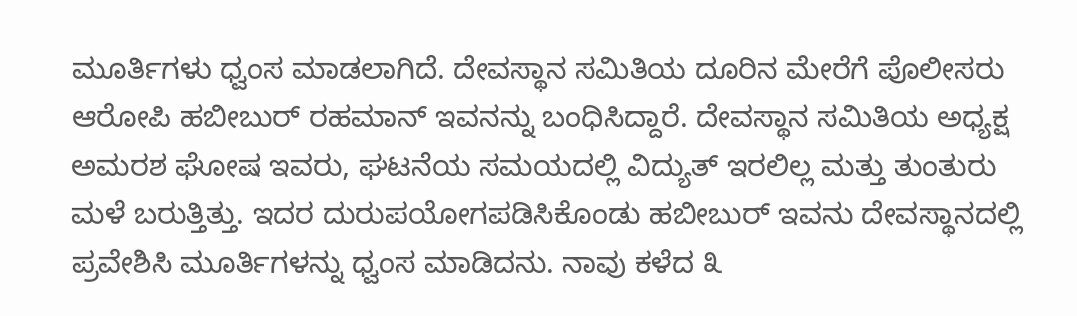ಮೂರ್ತಿಗಳು ಧ್ವಂಸ ಮಾಡಲಾಗಿದೆ. ದೇವಸ್ಥಾನ ಸಮಿತಿಯ ದೂರಿನ ಮೇರೆಗೆ ಪೊಲೀಸರು ಆರೋಪಿ ಹಬೀಬುರ್ ರಹಮಾನ್ ಇವನನ್ನು ಬಂಧಿಸಿದ್ದಾರೆ. ದೇವಸ್ಥಾನ ಸಮಿತಿಯ ಅಧ್ಯಕ್ಷ ಅಮರಶ ಘೋಷ ಇವರು, ಘಟನೆಯ ಸಮಯದಲ್ಲಿ ವಿದ್ಯುತ್ ಇರಲಿಲ್ಲ ಮತ್ತು ತುಂತುರು ಮಳೆ ಬರುತ್ತಿತ್ತು. ಇದರ ದುರುಪಯೋಗಪಡಿಸಿಕೊಂಡು ಹಬೀಬುರ್ ಇವನು ದೇವಸ್ಥಾನದಲ್ಲಿ ಪ್ರವೇಶಿಸಿ ಮೂರ್ತಿಗಳನ್ನು ಧ್ವಂಸ ಮಾಡಿದನು. ನಾವು ಕಳೆದ ೩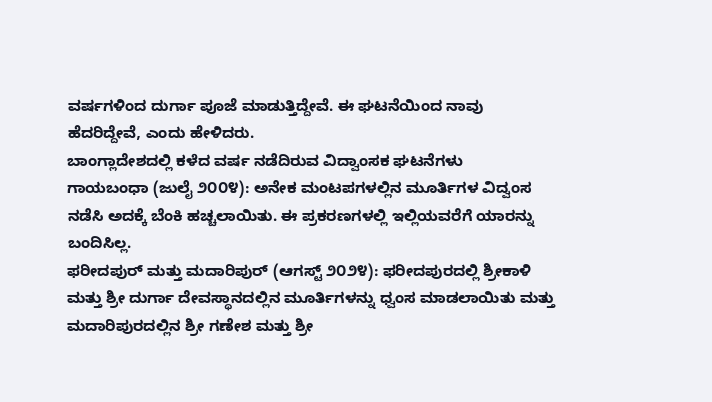ವರ್ಷಗಳಿಂದ ದುರ್ಗಾ ಪೂಜೆ ಮಾಡುತ್ತಿದ್ದೇವೆ. ಈ ಘಟನೆಯಿಂದ ನಾವು ಹೆದರಿದ್ದೇವೆ, ಎಂದು ಹೇಳಿದರು.
ಬಾಂಗ್ಲಾದೇಶದಲ್ಲಿ ಕಳೆದ ವರ್ಷ ನಡೆದಿರುವ ವಿದ್ವಾಂಸಕ ಘಟನೆಗಳು
ಗಾಯಬಂಧಾ (ಜುಲೈ ೨೦೦೪): ಅನೇಕ ಮಂಟಪಗಳಲ್ಲಿನ ಮೂರ್ತಿಗಳ ವಿದ್ವಂಸ ನಡೆಸಿ ಅದಕ್ಕೆ ಬೆಂಕಿ ಹಚ್ಚಲಾಯಿತು. ಈ ಪ್ರಕರಣಗಳಲ್ಲಿ ಇಲ್ಲಿಯವರೆಗೆ ಯಾರನ್ನು ಬಂದಿಸಿಲ್ಲ.
ಫರೀದಪುರ್ ಮತ್ತು ಮದಾರಿಪುರ್ (ಆಗಸ್ಟ್ ೨೦೨೪): ಫರೀದಪುರದಲ್ಲಿ ಶ್ರೀಕಾಳಿ ಮತ್ತು ಶ್ರೀ ದುರ್ಗಾ ದೇವಸ್ಥಾನದಲ್ಲಿನ ಮೂರ್ತಿಗಳನ್ನು ಧ್ವಂಸ ಮಾಡಲಾಯಿತು ಮತ್ತು ಮದಾರಿಪುರದಲ್ಲಿನ ಶ್ರೀ ಗಣೇಶ ಮತ್ತು ಶ್ರೀ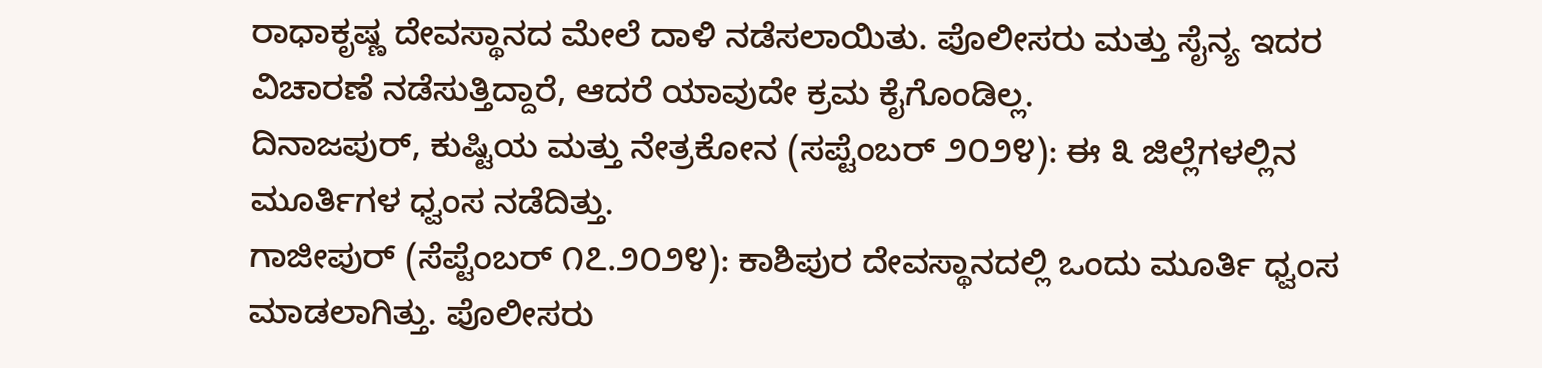ರಾಧಾಕೃಷ್ಣ ದೇವಸ್ಥಾನದ ಮೇಲೆ ದಾಳಿ ನಡೆಸಲಾಯಿತು. ಪೊಲೀಸರು ಮತ್ತು ಸೈನ್ಯ ಇದರ ವಿಚಾರಣೆ ನಡೆಸುತ್ತಿದ್ದಾರೆ, ಆದರೆ ಯಾವುದೇ ಕ್ರಮ ಕೈಗೊಂಡಿಲ್ಲ.
ದಿನಾಜಪುರ್, ಕುಷ್ಟಿಯ ಮತ್ತು ನೇತ್ರಕೋನ (ಸಪ್ಟೆಂಬರ್ ೨೦೨೪): ಈ ೩ ಜಿಲ್ಲೆಗಳಲ್ಲಿನ ಮೂರ್ತಿಗಳ ಧ್ವಂಸ ನಡೆದಿತ್ತು.
ಗಾಜೀಪುರ್ (ಸೆಪ್ಟೆಂಬರ್ ೧೭.೨೦೨೪): ಕಾಶಿಪುರ ದೇವಸ್ಥಾನದಲ್ಲಿ ಒಂದು ಮೂರ್ತಿ ಧ್ವಂಸ ಮಾಡಲಾಗಿತ್ತು. ಪೊಲೀಸರು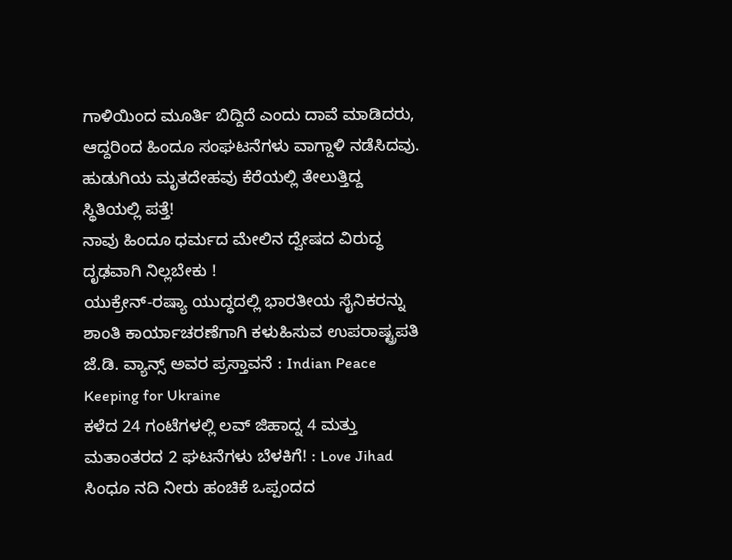ಗಾಳಿಯಿಂದ ಮೂರ್ತಿ ಬಿದ್ದಿದೆ ಎಂದು ದಾವೆ ಮಾಡಿದರು, ಆದ್ದರಿಂದ ಹಿಂದೂ ಸಂಘಟನೆಗಳು ವಾಗ್ದಾಳಿ ನಡೆಸಿದವು.
ಹುಡುಗಿಯ ಮೃತದೇಹವು ಕೆರೆಯಲ್ಲಿ ತೇಲುತ್ತಿದ್ದ ಸ್ಥಿತಿಯಲ್ಲಿ ಪತ್ತೆ!
ನಾವು ಹಿಂದೂ ಧರ್ಮದ ಮೇಲಿನ ದ್ವೇಷದ ವಿರುದ್ಧ ದೃಢವಾಗಿ ನಿಲ್ಲಬೇಕು !
ಯುಕ್ರೇನ್-ರಷ್ಯಾ ಯುದ್ಧದಲ್ಲಿ ಭಾರತೀಯ ಸೈನಿಕರನ್ನು ಶಾಂತಿ ಕಾರ್ಯಾಚರಣೆಗಾಗಿ ಕಳುಹಿಸುವ ಉಪರಾಷ್ಟ್ರಪತಿ ಜೆ.ಡಿ. ವ್ಯಾನ್ಸ್ ಅವರ ಪ್ರಸ್ತಾವನೆ : Indian Peace Keeping for Ukraine
ಕಳೆದ 24 ಗಂಟೆಗಳಲ್ಲಿ ಲವ್ ಜಿಹಾದ್ನ 4 ಮತ್ತು ಮತಾಂತರದ 2 ಘಟನೆಗಳು ಬೆಳಕಿಗೆ! : Love Jihad
ಸಿಂಧೂ ನದಿ ನೀರು ಹಂಚಿಕೆ ಒಪ್ಪಂದದ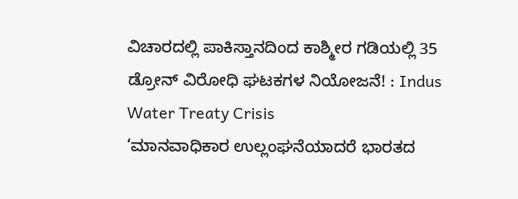ವಿಚಾರದಲ್ಲಿ ಪಾಕಿಸ್ತಾನದಿಂದ ಕಾಶ್ಮೀರ ಗಡಿಯಲ್ಲಿ 35 ಡ್ರೋನ್ ವಿರೋಧಿ ಘಟಕಗಳ ನಿಯೋಜನೆ! : Indus Water Treaty Crisis
‘ಮಾನವಾಧಿಕಾರ ಉಲ್ಲಂಘನೆಯಾದರೆ ಭಾರತದ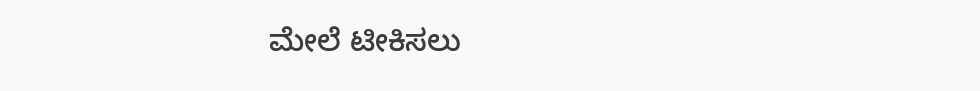ಮೇಲೆ ಟೀಕಿಸಲು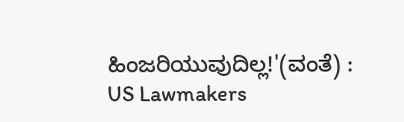ಹಿಂಜರಿಯುವುದಿಲ್ಲ!'(ವಂತೆ) : US Lawmakers